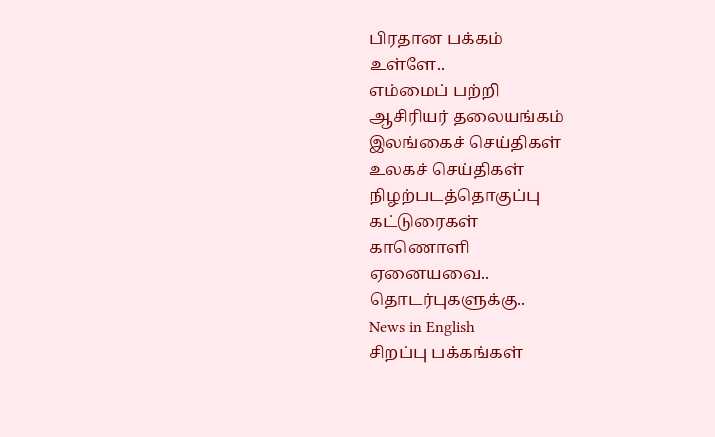பிரதான பக்கம்
உள்ளே..
எம்மைப் பற்றி
ஆசிரியர் தலையங்கம்
இலங்கைச் செய்திகள்
உலகச் செய்திகள்
நிழற்படத்தொகுப்பு
கட்டுரைகள்
காணொளி
ஏனையவை..
தொடர்புகளுக்கு..
News in English
சிறப்பு பக்கங்கள்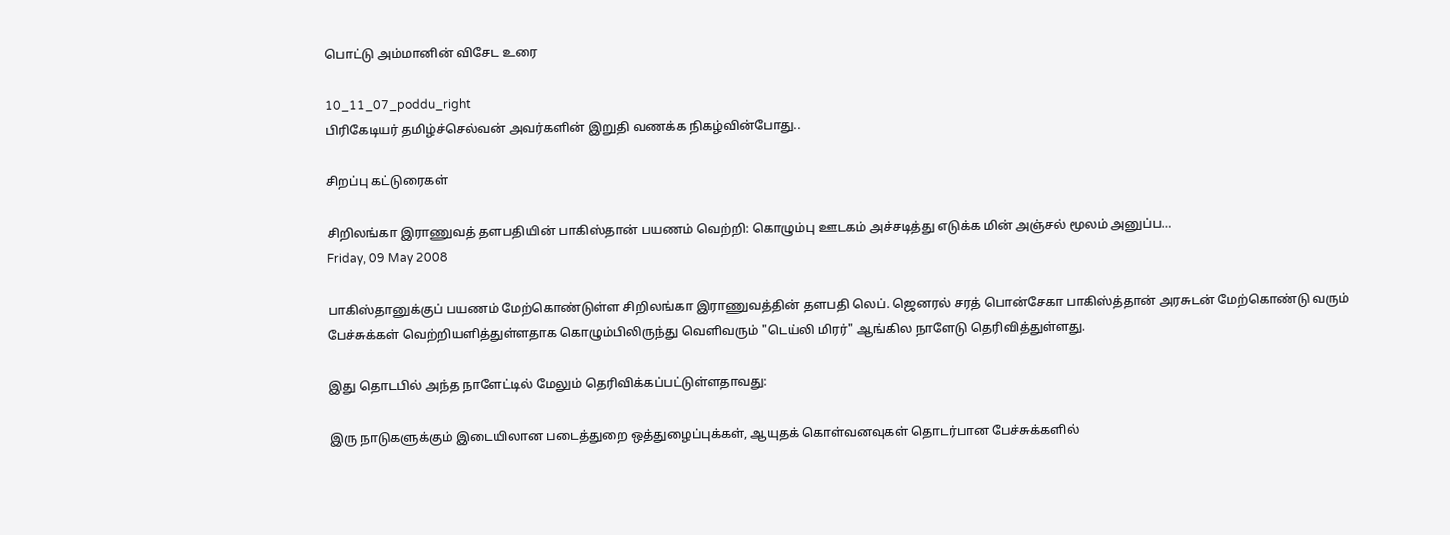பொட்டு அம்மானின் விசேட உரை

10_11_07_poddu_right
பிரிகேடியர் தமிழ்ச்செல்வன் அவர்களின் இறுதி வணக்க நிகழ்வின்போது..

சிறப்பு கட்டுரைகள்

சிறிலங்கா இராணுவத் தளபதியின் பாகிஸ்தான் பயணம் வெற்றி: கொழும்பு ஊடகம் அச்சடித்து எடுக்க மின் அஞ்சல் மூலம் அனுப்ப…
Friday, 09 May 2008

பாகிஸ்தானுக்குப் பயணம் மேற்கொண்டுள்ள சிறிலங்கா இராணுவத்தின் தளபதி லெப். ஜெனரல் சரத் பொன்சேகா பாகிஸ்த்தான் அரசுடன் மேற்கொண்டு வரும் பேச்சுக்கள் வெற்றியளித்துள்ளதாக கொழும்பிலிருந்து வெளிவரும் "டெய்லி மிரர்" ஆங்கில நாளேடு தெரிவித்துள்ளது.

இது தொடபில் அந்த நாளேட்டில் மேலும் தெரிவிக்கப்பட்டுள்ளதாவது:

இரு நாடுகளுக்கும் இடையிலான படைத்துறை ஒத்துழைப்புக்கள், ஆயுதக் கொள்வனவுகள் தொடர்பான பேச்சுக்களில்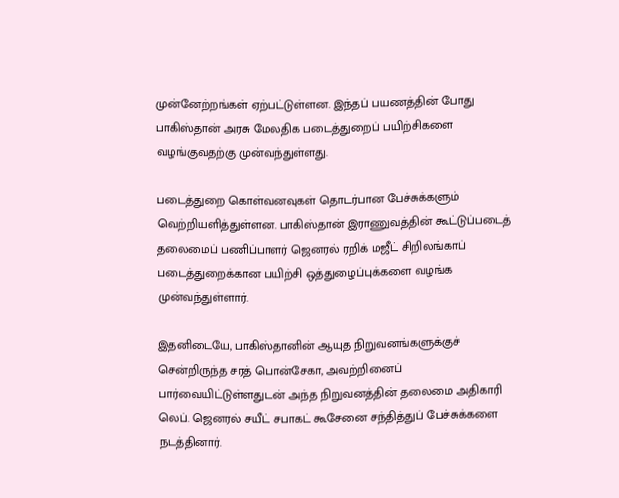முன்னேற்றங்கள் ஏற்பட்டுள்ளன. இந்தப் பயணத்தின் போது பாகிஸ்தான் அரசு மேலதிக படைத்துறைப் பயிற்சிகளை வழங்குவதற்கு முன்வந்துள்ளது.

படைத்துறை கொள்வனவுகள் தொடர்பான பேச்சுக்களும் வெற்றியளித்துள்ளன. பாகிஸ்தான் இராணுவத்தின் கூட்டுப்படைத் தலைமைப் பணிப்பாளர் ஜெனரல் ரறிக் மஜீட் சிறிலங்காப் படைத்துறைக்கான பயிற்சி ஒத்துழைப்புக்களை வழங்க முன்வந்துள்ளார்.

இதனிடையே, பாகிஸ்தானின் ஆயுத நிறுவனங்களுக்குச் சென்றிருந்த சரத் பொன்சேகா, அவற்றினைப் பார்வையிட்டுள்ளதுடன் அந்த நிறுவனத்தின் தலைமை அதிகாரி லெப். ஜெனரல் சயீட் சபாகட் கூசேனை சந்தித்துப் பேச்சுக்களை நடத்தினார்.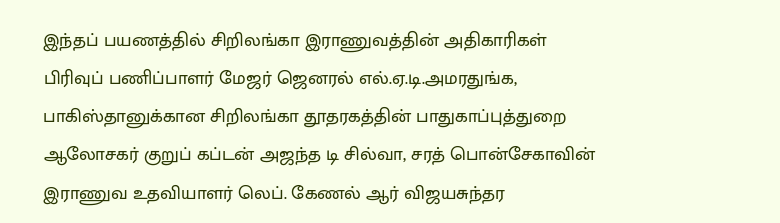இந்தப் பயணத்தில் சிறிலங்கா இராணுவத்தின் அதிகாரிகள் பிரிவுப் பணிப்பாளர் மேஜர் ஜெனரல் எல்.ஏ.டி.அமரதுங்க, பாகிஸ்தானுக்கான சிறிலங்கா தூதரகத்தின் பாதுகாப்புத்துறை ஆலோசகர் குறுப் கப்டன் அஜந்த டி சில்வா, சரத் பொன்சேகாவின் இராணுவ உதவியாளர் லெப். கேணல் ஆர் விஜயசுந்தர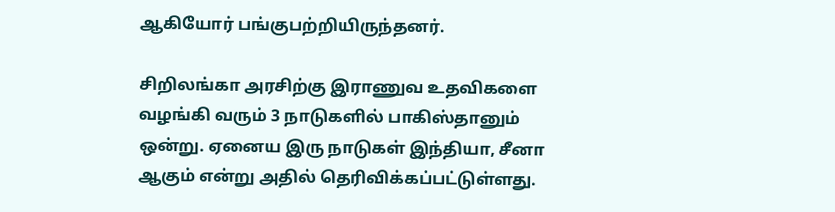ஆகியோர் பங்குபற்றியிருந்தனர்.

சிறிலங்கா அரசிற்கு இராணுவ உதவிகளை வழங்கி வரும் 3 நாடுகளில் பாகிஸ்தானும் ஒன்று. ஏனைய இரு நாடுகள் இந்தியா, சீனா ஆகும் என்று அதில் தெரிவிக்கப்பட்டுள்ளது.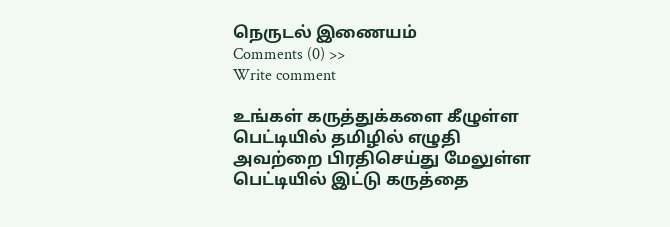நெருடல் இணையம்
Comments (0) >>
Write comment

உங்கள் கருத்துக்களை கீழுள்ள பெட்டியில் தமிழில் எழுதி அவற்றை பிரதிசெய்து மேலுள்ள பெட்டியில் இட்டு கருத்தை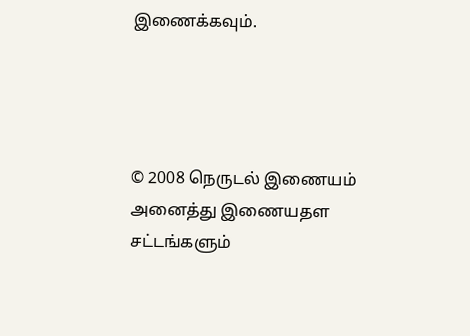இணைக்கவும்.




© 2008 நெருடல் இணையம்
அனைத்து இணையதள சட்டங்களும்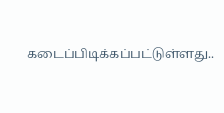கடைப்பிடிக்கப்பட்டுள்ளது..